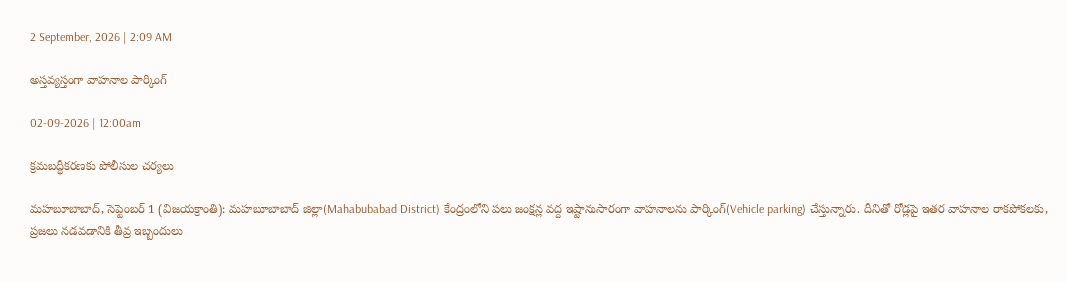2 September, 2026 | 2:09 AM

అస్తవ్యస్తంగా వాహనాల పార్కింగ్

02-09-2026 | 12:00am

క్రమబద్ధీకరణకు పోలీసుల చర్యలు

మహబూబాబాద్, సెప్టెంబర్ 1 (విజయక్రాంతి): మహబూబాబాద్ జిల్లా(Mahabubabad District) కేంద్రంలోని పలు జంక్షన్ల వద్ద ఇష్టానుసారంగా వాహనాలను పార్కింగ్(Vehicle parking) చేస్తున్నారు. దీనితో రోడ్లపై ఇతర వాహనాల రాకపోకలకు, ప్రజలు నడవడానికి తీవ్ర ఇబ్బందులు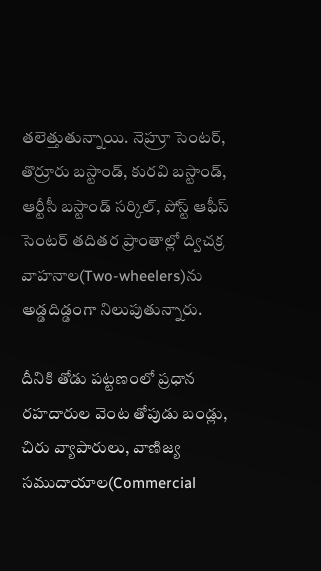తలెత్తుతున్నాయి. నెహ్రూ సెంటర్, తొర్రూరు బస్టాండ్, కురవి బస్టాండ్, ఆర్టీసీ బస్టాండ్ సర్కిల్, పోస్ట్ ఆఫీస్ సెంటర్ తదితర ప్రాంతాల్లో ద్విచక్ర వాహనాల(Two-wheelers)ను అడ్డదిడ్డంగా నిలుపుతున్నారు.

దీనికి తోడు పట్టణంలో ప్రధాన రహదారుల వెంట తోపుడు బండ్లు, చిరు వ్యాపారులు, వాణిజ్య సముదాయాల(Commercial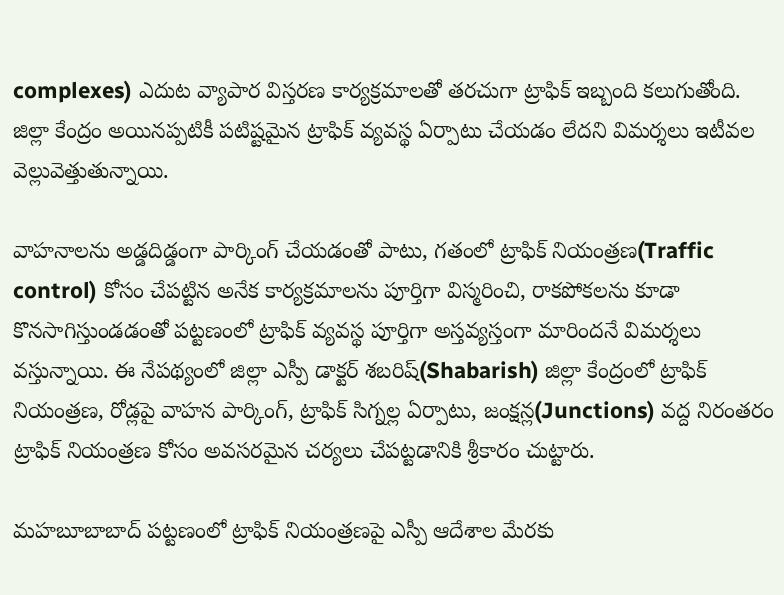complexes) ఎదుట వ్యాపార విస్తరణ కార్యక్రమాలతో తరచుగా ట్రాఫిక్ ఇబ్బంది కలుగుతోంది. జిల్లా కేంద్రం అయినప్పటికీ పటిష్టమైన ట్రాఫిక్ వ్యవస్థ ఏర్పాటు చేయడం లేదని విమర్శలు ఇటీవల వెల్లువెత్తుతున్నాయి.

వాహనాలను అడ్డదిడ్డంగా పార్కింగ్ చేయడంతో పాటు, గతంలో ట్రాఫిక్ నియంత్రణ(Traffic control) కోసం చేపట్టిన అనేక కార్యక్రమాలను పూర్తిగా విస్మరించి, రాకపోకలను కూడా కొనసాగిస్తుండడంతో పట్టణంలో ట్రాఫిక్ వ్యవస్థ పూర్తిగా అస్తవ్యస్తంగా మారిందనే విమర్శలు వస్తున్నాయి. ఈ నేపథ్యంలో జిల్లా ఎస్పీ డాక్టర్ శబరిష్(Shabarish) జిల్లా కేంద్రంలో ట్రాఫిక్ నియంత్రణ, రోడ్లపై వాహన పార్కింగ్, ట్రాఫిక్ సిగ్నల్ల ఏర్పాటు, జంక్షన్ల(Junctions) వద్ద నిరంతరం ట్రాఫిక్ నియంత్రణ కోసం అవసరమైన చర్యలు చేపట్టడానికి శ్రీకారం చుట్టారు.

మహబూబాబాద్ పట్టణంలో ట్రాఫిక్ నియంత్రణపై ఎస్పీ ఆదేశాల మేరకు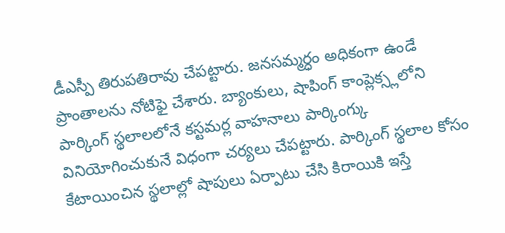డీఎస్పీ తిరుపతిరావు చేపట్టారు. జనసమ్మర్ధం అధికంగా ఉండే ప్రాంతాలను నోటిఫై చేశారు. బ్యాంకులు, షాపింగ్ కాంప్లెక్స్లలోని పార్కింగ్ స్థలాలలోనే కస్టమర్ల వాహనాలు పార్కింగ్కు వినియోగించుకునే విధంగా చర్యలు చేపట్టారు. పార్కింగ్ స్థలాల కోసం కేటాయించిన స్థలాల్లో షాపులు ఏర్పాటు చేసి కిరాయికి ఇస్తే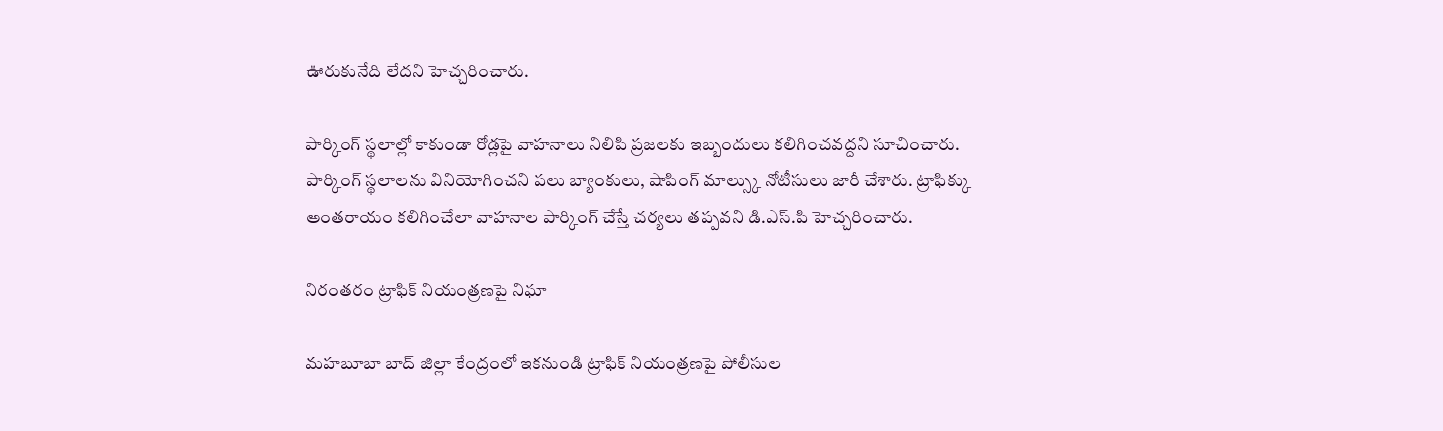ఊరుకునేది లేదని హెచ్చరించారు.

పార్కింగ్ స్థలాల్లో కాకుండా రోడ్లపై వాహనాలు నిలిపి ప్రజలకు ఇబ్బందులు కలిగించవద్దని సూచించారు. పార్కింగ్ స్థలాలను వినియోగించని పలు బ్యాంకులు, షాపింగ్ మాల్స్కు నోటీసులు జారీ చేశారు. ట్రాఫిక్కు అంతరాయం కలిగించేలా వాహనాల పార్కింగ్ చేస్తే చర్యలు తప్పవని డి.ఎస్.పి హెచ్చరించారు.

నిరంతరం ట్రాఫిక్ నియంత్రణపై నిఘా

మహబూబా బాద్ జిల్లా కేంద్రంలో ఇకనుండి ట్రాఫిక్ నియంత్రణపై పోలీసుల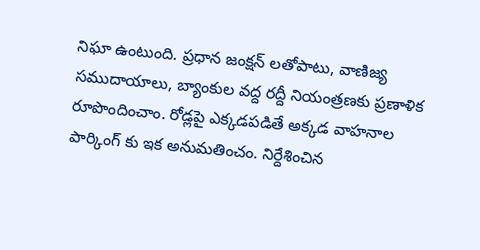నిఘా ఉంటుంది. ప్రధాన జంక్షన్ లతోపాటు, వాణిజ్య సముదాయాలు, బ్యాంకుల వద్ద రద్దీ నియంత్రణకు ప్రణాళిక రూపొందించాం. రోడ్లపై ఎక్కడపడితే అక్కడ వాహనాల పార్కింగ్ కు ఇక అనుమతించం. నిర్దేశించిన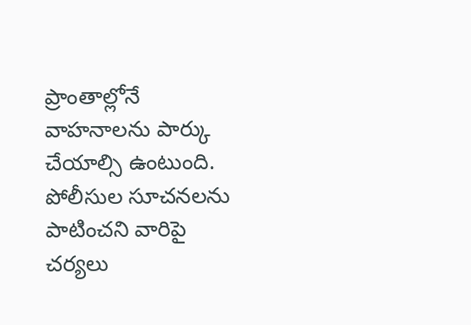ప్రాంతాల్లోనే వాహనాలను పార్కు చేయాల్సి ఉంటుంది. పోలీసుల సూచనలను పాటించని వారిపై చర్యలు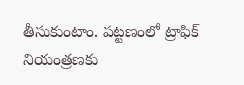తీసుకుంటాం. పట్టణంలో ట్రాఫిక్ నియంత్రణకు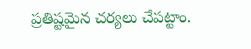ప్రతిష్టమైన చర్యలు చేపట్టాం.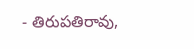- తిరుపతిరావు,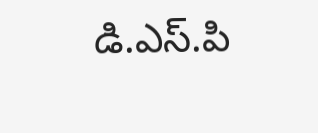డి.ఎస్.పి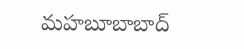మహబూబాబాద్